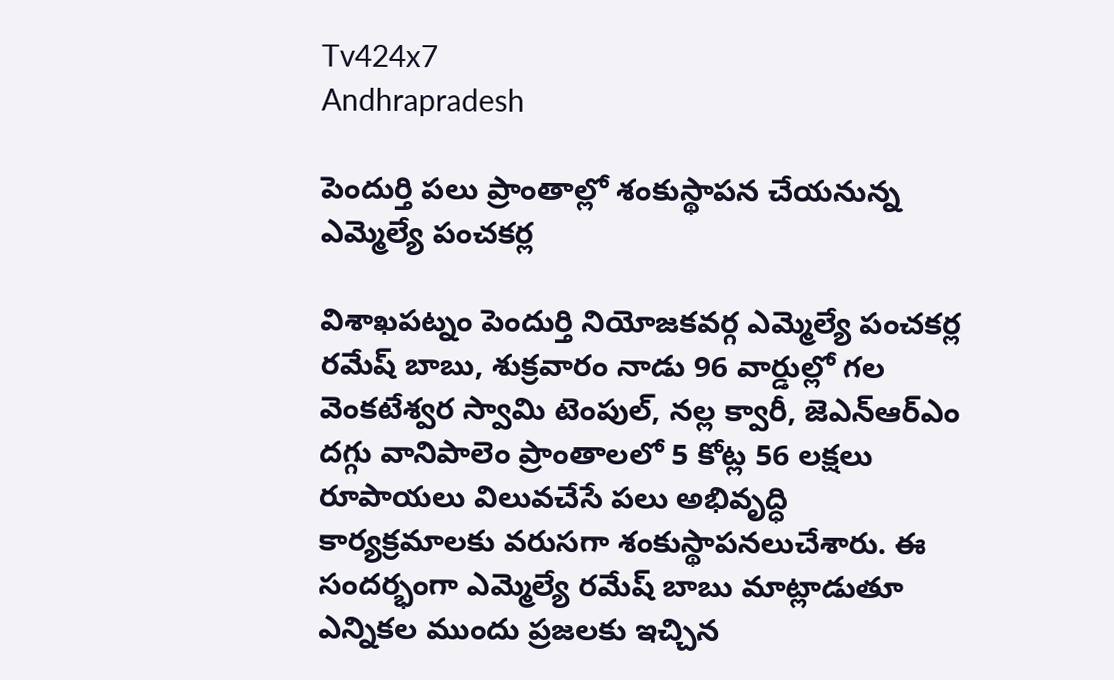Tv424x7
Andhrapradesh

పెందుర్తి పలు ప్రాంతాల్లో శంకుస్థాపన చేయనున్న ఎమ్మెల్యే పంచకర్ల

విశాఖపట్నం పెందుర్తి నియోజకవర్గ ఎమ్మెల్యే పంచకర్ల రమేష్ బాబు, శుక్రవారం నాడు 96 వార్డుల్లో గల వెంకటేశ్వర స్వామి టెంపుల్, నల్ల క్వారీ, జెఎన్ఆర్ఎం దగ్గు వానిపాలెం ప్రాంతాలలో 5 కోట్ల 56 లక్షలు రూపాయలు విలువచేసే పలు అభివృద్ధి కార్యక్రమాలకు వరుసగా శంకుస్థాపనలుచేశారు. ఈ సందర్భంగా ఎమ్మెల్యే రమేష్ బాబు మాట్లాడుతూ ఎన్నికల ముందు ప్రజలకు ఇచ్చిన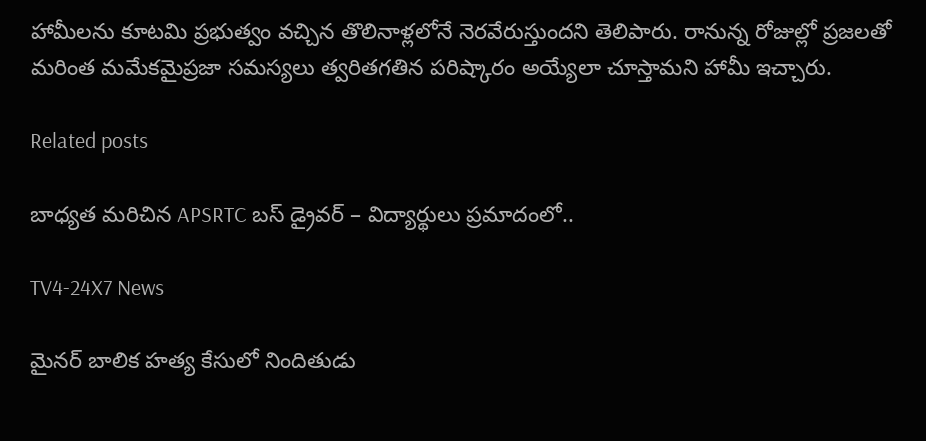హామీలను కూటమి ప్రభుత్వం వచ్చిన తొలినాళ్లలోనే నెరవేరుస్తుందని తెలిపారు. రానున్న రోజుల్లో ప్రజలతో మరింత మమేకమైప్రజా సమస్యలు త్వరితగతిన పరిష్కారం అయ్యేలా చూస్తామని హామీ ఇచ్చారు.

Related posts

బాధ్యత మరిచిన APSRTC బస్ డ్రైవర్ – విద్యార్థులు ప్రమాదంలో..

TV4-24X7 News

మైనర్ బాలిక హత్య కేసులో నిందితుడు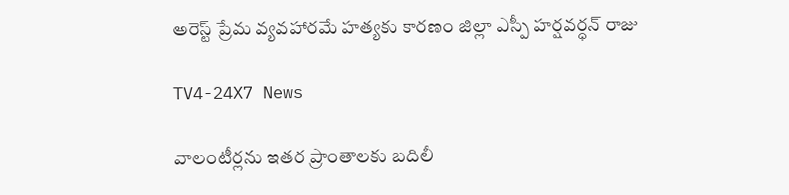అరెస్ట్ ప్రేమ వ్యవహారమే హత్యకు కారణం జిల్లా ఎస్పీ హర్షవర్ధన్ రాజు

TV4-24X7 News

వాలంటీర్లను ఇతర ప్రాంతాలకు బదిలీ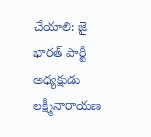చేయాలి: జై భారత్ పార్టీ అధ్యక్షుడు లక్ష్మీనారాయణ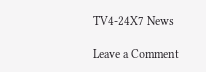TV4-24X7 News

Leave a Comment